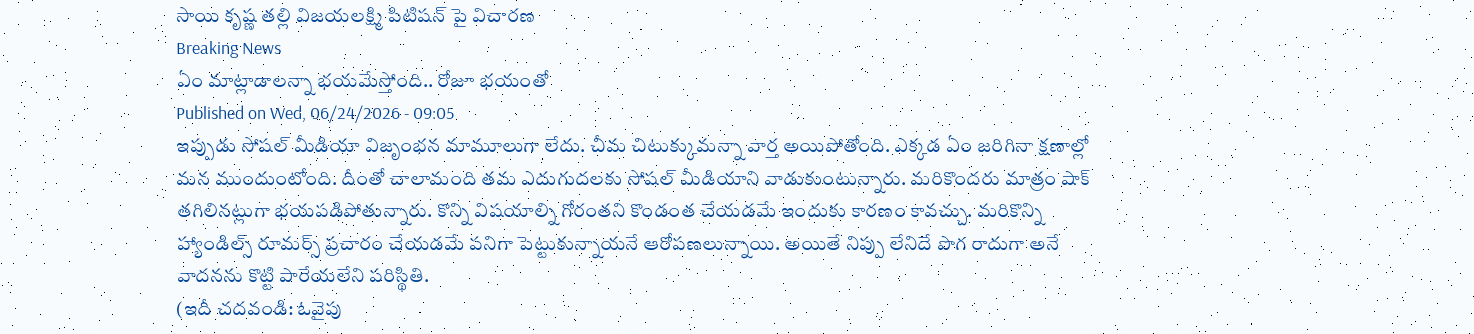సాయి కృష్ణ తల్లి విజయలక్ష్మి పిటిషన్ పై విచారణ
Breaking News
ఏం మాట్లాడాలన్నా భయమేస్తోంది.. రోజూ భయంతో
Published on Wed, 06/24/2026 - 09:05
ఇప్పుడు సోషల్ మీడియా విజృంభన మామూలుగా లేదు. చీమ చిటుక్కుమన్నా వార్త అయిపోతోంది. ఎక్కడ ఏం జరిగినా క్షణాల్లో మన ముందుంటోంది. దీంతో చాలామంది తమ ఎదుగుదలకు సోషల్ మీడియాని వాడుకుంటున్నారు. మరికొందరు మాత్రం షాక్ తగిలినట్లుగా భయపడిపోతున్నారు. కొన్ని విషయాల్ని గోరంతని కొండంత చేయడమే ఇందుకు కారణం కావచ్చు. మరికొన్ని హ్యాండిల్స్ రూమర్స్ ప్రచారం చేయడమే పనిగా పెట్టుకున్నాయనే ఆరోపణలున్నాయి. అయితే నిప్పు లేనిదే పొగ రాదుగా అనే వాదనను కొట్టి పారేయలేని పరిస్థితి.
(ఇదీ చదవండి: ఓవైపు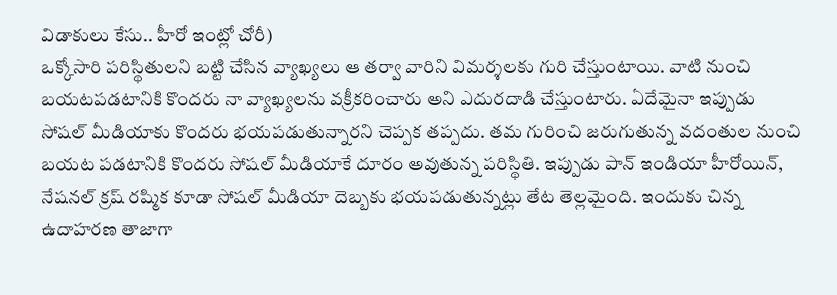విడాకులు కేసు.. హీరో ఇంట్లో చోరీ)
ఒక్కోసారి పరిస్థితులని బట్టి చేసిన వ్యాఖ్యలు ఆ తర్వా వారిని విమర్శలకు గురి చేస్తుంటాయి. వాటి నుంచి బయటపడటానికి కొందరు నా వ్యాఖ్యలను వక్రీకరించారు అని ఎదురదాడి చేస్తుంటారు. ఏదేమైనా ఇప్పుడు సోషల్ మీడియాకు కొందరు భయపడుతున్నారని చెప్పక తప్పదు. తమ గురించి జరుగుతున్న వదంతుల నుంచి బయట పడటానికి కొందరు సోషల్ మీడియాకే దూరం అవుతున్న పరిస్థితి. ఇప్పుడు పాన్ ఇండియా హీరోయిన్, నేషనల్ క్రష్ రష్మిక కూడా సోషల్ మీడియా దెబ్బకు భయపడుతున్నట్లు తేట తెల్లమైంది. ఇందుకు చిన్న ఉదాహరణ తాజాగా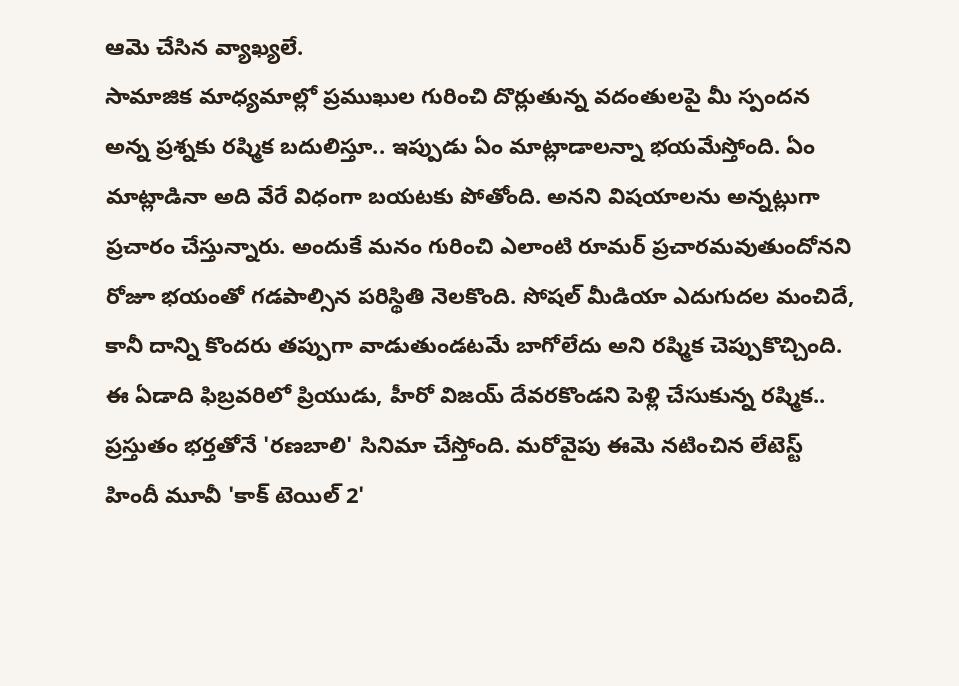ఆమె చేసిన వ్యాఖ్యలే.
సామాజిక మాధ్యమాల్లో ప్రముఖుల గురించి దొర్లుతున్న వదంతులపై మీ స్పందన అన్న ప్రశ్నకు రష్మిక బదులిస్తూ.. ఇప్పుడు ఏం మాట్లాడాలన్నా భయమేస్తోంది. ఏం మాట్లాడినా అది వేరే విధంగా బయటకు పోతోంది. అనని విషయాలను అన్నట్లుగా ప్రచారం చేస్తున్నారు. అందుకే మనం గురించి ఎలాంటి రూమర్ ప్రచారమవుతుందోనని రోజూ భయంతో గడపాల్సిన పరిస్థితి నెలకొంది. సోషల్ మీడియా ఎదుగుదల మంచిదే, కానీ దాన్ని కొందరు తప్పుగా వాడుతుండటమే బాగోలేదు అని రష్మిక చెప్పుకొచ్చింది.
ఈ ఏడాది ఫిబ్రవరిలో ప్రియుడు, హీరో విజయ్ దేవరకొండని పెళ్లి చేసుకున్న రష్మిక.. ప్రస్తుతం భర్తతోనే 'రణబాలి' సినిమా చేస్తోంది. మరోవైపు ఈమె నటించిన లేటెస్ట్ హిందీ మూవీ 'కాక్ టెయిల్ 2'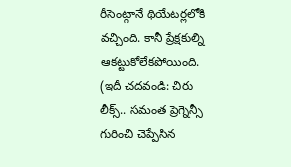రీసెంట్గానే థియేటర్లలోకి వచ్చింది. కానీ ప్రేక్షకుల్ని ఆకట్టుకోలేకపోయింది.
(ఇదీ చదవండి: చిరు లీక్స్.. సమంత ప్రెగ్నెన్సీ గురించి చెప్పేసిన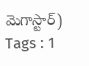మెగాస్టార్)
Tags : 1